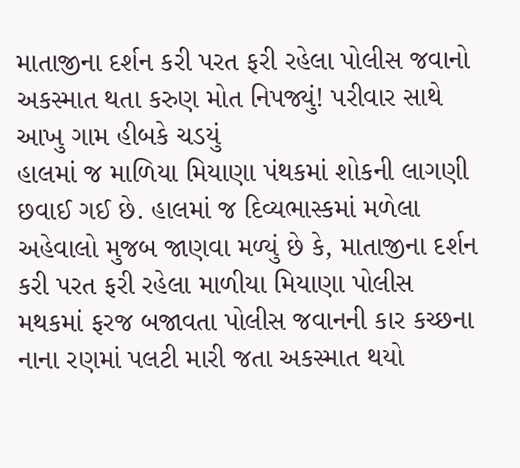માતાજીના દર્શન કરી પરત ફરી રહેલા પોલીસ જવાનો અકસ્માત થતા કરુણ મોત નિપજ્યું! પરીવાર સાથે આખુ ગામ હીબકે ચડયું
હાલમાં જ માળિયા મિયાણા પંથકમાં શોકની લાગણી છવાઈ ગઈ છે. હાલમાં જ દિવ્યભાસ્કમાં મળેલા અહેવાલો મુજબ જાણવા મળ્યું છે કે, માતાજીના દર્શન કરી પરત ફરી રહેલા માળીયા મિયાણા પોલીસ મથકમાં ફરજ બજાવતા પોલીસ જવાનની કાર કચ્છના નાના રણમાં પલટી મારી જતા અકસ્માત થયો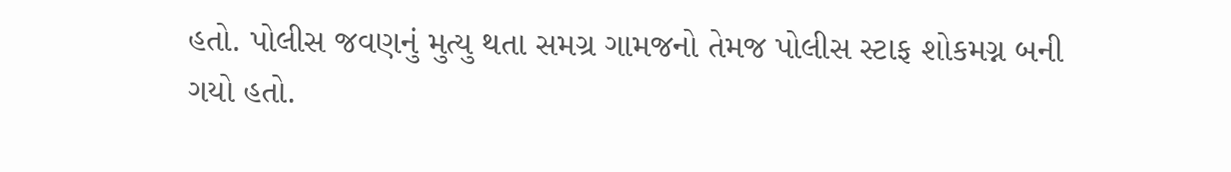હતો. પોલીસ જવણનું મુત્યુ થતા સમગ્ર ગામજનો તેમજ પોલીસ સ્ટાફ શોકમગ્ન બની ગયો હતો.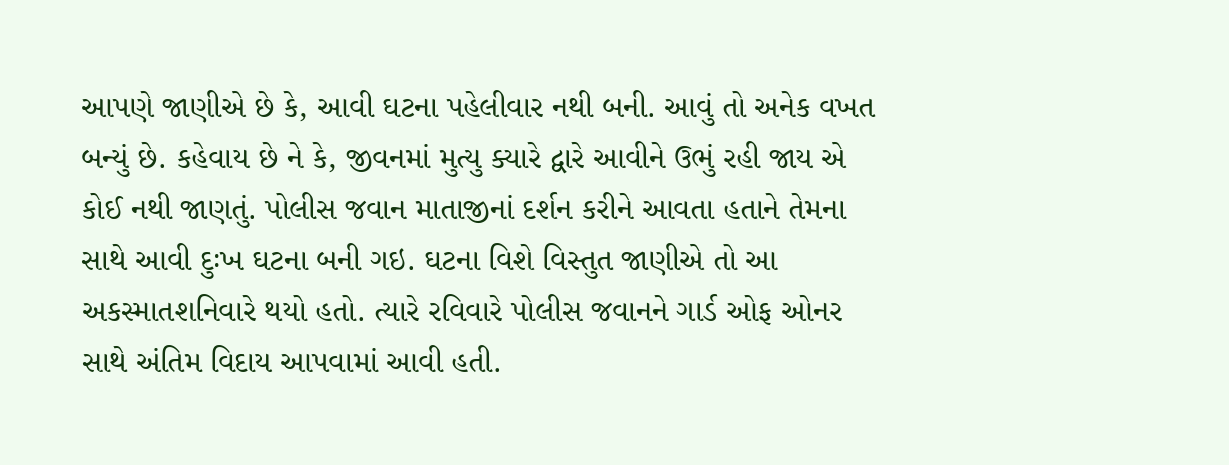આપણે જાણીએ છે કે, આવી ઘટના પહેલીવાર નથી બની. આવું તો અનેક વખત બન્યું છે. કહેવાય છે ને કે, જીવનમાં મુત્યુ ક્યારે દ્વારે આવીને ઉભું રહી જાય એ કોઈ નથી જાણતું. પોલીસ જવાન માતાજીનાં દર્શન કરીને આવતા હતાને તેમના સાથે આવી દુઃખ ઘટના બની ગઇ. ઘટના વિશે વિસ્તુત જાણીએ તો આ અકસ્માતશનિવારે થયો હતો. ત્યારે રવિવારે પોલીસ જવાનને ગાર્ડ ઓફ ઓનર સાથે અંતિમ વિદાય આપવામાં આવી હતી.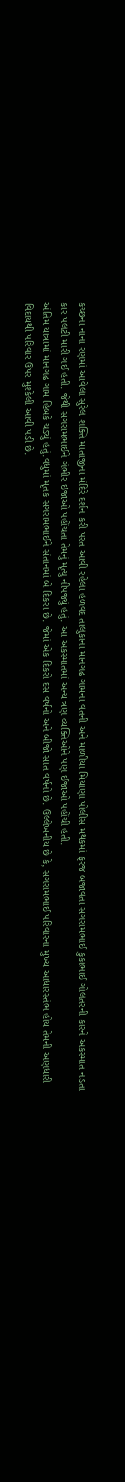કચ્છના નાના રણમાં આવેલા સુરેલ શક્તિ માતાજીના મંદિરે દર્શન કરી પરત આવી રહેલા હળવદ તાલુકાના માનગઢ ગામના વતની અને માળીયા મિયાણા પોલીસ મથકમાં ફરજ બજાવતા સગરામભાઈ કુકાભાઈ ગોલતરની કારને અકસ્માત નડતા કાર પલટી મારી ગઈ હતી. જેથી સગરામભાઈને ગંભીર ઇજાઓ પહોંચતા તેમનું મૃત્યુ નીપજ્યું હતું. આ અકસ્માતમાં અન્ય ત્રણ વ્યક્તિઓને પણ ઈજાઓ પહોંચી હતી.
અંતિમ યાત્રામાં માનગઢ ગામ હિબકે ચડ્યું હતું.વધુમાં મૃતક સગરામભાઈને સંતાનમાં બે દિકરા છે. જેમાં એક દિકરો દસ વર્ષનો અને બીજો સાત વર્ષનો છે. ઉલ્લેખનીય છે કે, સગરામભાઈ પરિવારના મુખ્ય આધારસ્તંભ હોય તેમની અણધારી વિદાયથી પરિવાર ઉપર મુશ્કેલી આવી પડી છે.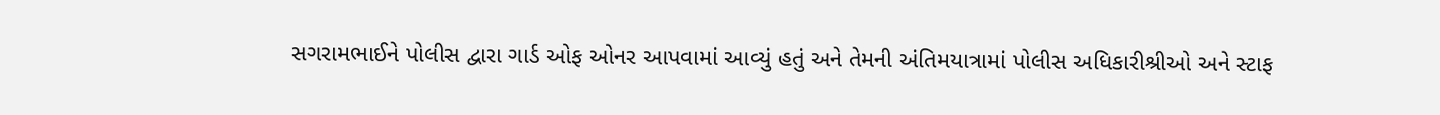સગરામભાઈને પોલીસ દ્વારા ગાર્ડ ઓફ ઓનર આપવામાં આવ્યું હતું અને તેમની અંતિમયાત્રામાં પોલીસ અધિકારીશ્રીઓ અને સ્ટાફ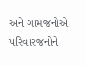અને ગામજનોએ પરિવારજનોને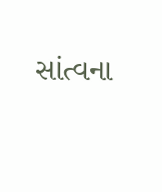સાંત્વના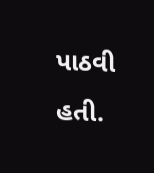પાઠવી હતી.